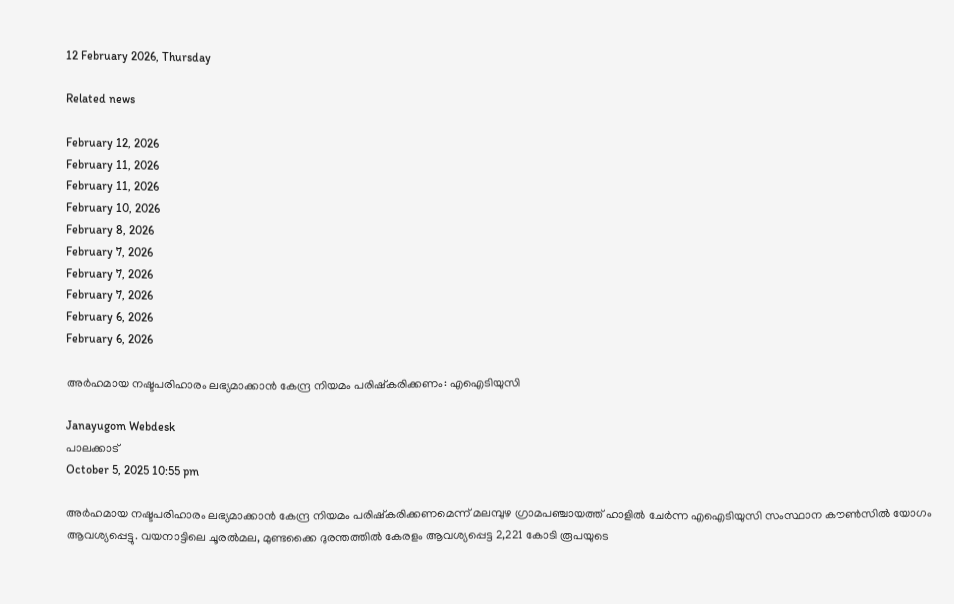12 February 2026, Thursday

Related news

February 12, 2026
February 11, 2026
February 11, 2026
February 10, 2026
February 8, 2026
February 7, 2026
February 7, 2026
February 7, 2026
February 6, 2026
February 6, 2026

അർഹമായ നഷ്ടപരിഹാരം ലഭ്യമാക്കാന്‍ കേന്ദ്ര നിയമം പരിഷ്കരിക്കണം: എഐടിയുസി

Janayugom Webdesk
പാലക്കാട്
October 5, 2025 10:55 pm

അർഹമായ നഷ്ടപരിഹാരം ലഭ്യമാക്കാൻ കേന്ദ്ര നിയമം പരിഷ്കരിക്കണമെന്ന് മലമ്പുഴ ഗ്രാമപഞ്ചായത്ത് ഹാളിൽ ചേർന്ന എഐടിയുസി സംസ്ഥാന കൗൺസിൽ യോഗം ആവശ്യപ്പെട്ടു. വയനാട്ടിലെ ചൂരൽമല, മുണ്ടക്കൈ ദുരന്തത്തിൽ കേരളം ആവശ്യപ്പെട്ട 2,221 കോടി രൂപയുടെ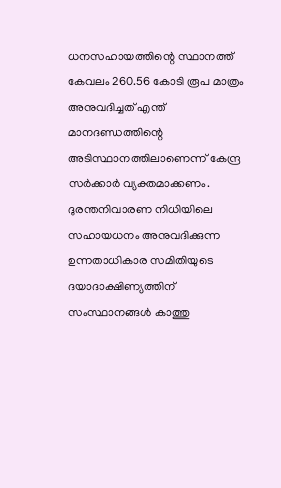ധനസഹായത്തിന്റെ സ്ഥാനത്ത് കേവലം 260.56 കോടി രൂപ മാത്രം അനുവദിച്ചത് എന്ത് മാനദണ്ഡത്തിന്റെ അടിസ്ഥാനത്തിലാണെന്ന് കേന്ദ്ര സർക്കാർ വ്യക്തമാക്കണം. ദുരന്തനിവാരണ നിധിയിലെ സഹായധനം അനുവദിക്കുന്ന ഉന്നതാധികാര സമിതിയുടെ ദയാദാക്ഷിണ്യത്തിന് സംസ്ഥാനങ്ങൾ കാത്തു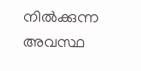നിൽക്കുന്ന അവസ്ഥ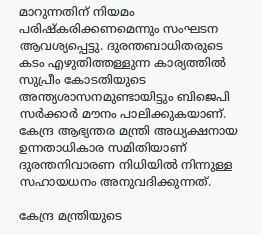മാറുന്നതിന് നിയമം പരിഷ്കരിക്കണമെന്നും സംഘടന ആവശ്യപ്പെട്ടു. ദുരന്തബാധിതരുടെ കടം എഴുതിത്തള്ളുന്ന കാര്യത്തിൽ സുപ്രീം കോടതിയുടെ അന്ത്യശാസനമുണ്ടായിട്ടും ബിജെപി സർക്കാർ മൗനം പാലിക്കുകയാണ്. കേന്ദ്ര ആഭ്യന്തര മന്ത്രി അധ്യക്ഷനായ ഉന്നതാധികാര സമിതിയാണ് ദുരന്തനിവാരണ നിധിയിൽ നിന്നുള്ള സഹായധനം അനുവദിക്കുന്നത്.

കേന്ദ്ര മന്ത്രിയുടെ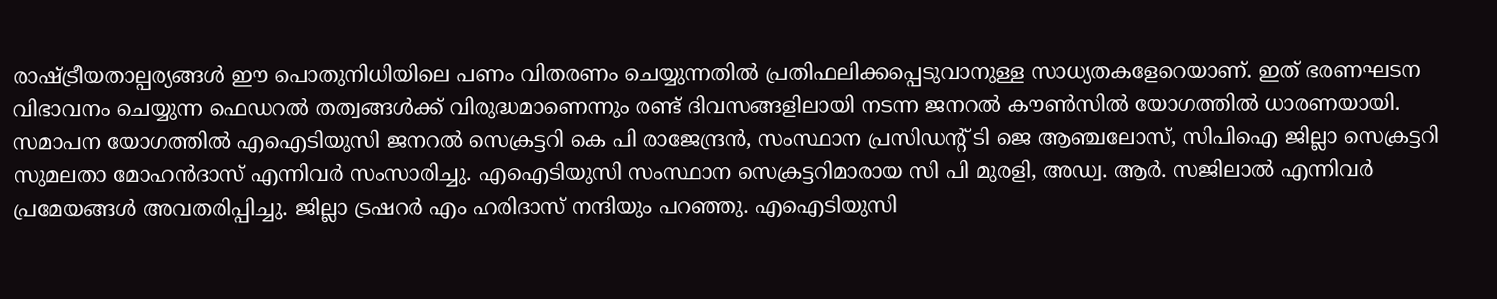രാഷ്ട്രീയതാല്പര്യങ്ങൾ ഈ പൊതുനിധിയിലെ പണം വിതരണം ചെയ്യുന്നതിൽ പ്രതിഫലിക്കപ്പെടുവാനുള്ള സാധ്യതകളേറെയാണ്. ഇത് ഭരണഘടന വിഭാവനം ചെയ്യുന്ന ഫെഡറൽ തത്വങ്ങൾക്ക് വിരുദ്ധമാണെന്നും രണ്ട് ദിവസങ്ങളിലായി നടന്ന ജനറൽ കൗൺസിൽ യോഗത്തിൽ ധാരണയായി. സമാപന യോഗത്തിൽ എഐടിയുസി ജനറൽ സെക്രട്ടറി കെ പി രാജേന്ദ്രൻ, സംസ്ഥാന പ്രസിഡന്റ് ടി ജെ ആഞ്ചലോസ്, സിപിഐ ജില്ലാ സെക്രട്ടറി സുമലതാ മോഹൻദാസ് എന്നിവർ സംസാരിച്ചു. എഐടിയുസി സംസ്ഥാന സെക്രട്ടറിമാരായ സി പി മുരളി, അഡ്വ. ആർ. സജിലാൽ എന്നിവർ പ്രമേയങ്ങൾ അവതരിപ്പിച്ചു. ജില്ലാ ട്രഷറർ എം ഹരിദാസ് നന്ദിയും പറഞ്ഞു. എഐടിയുസി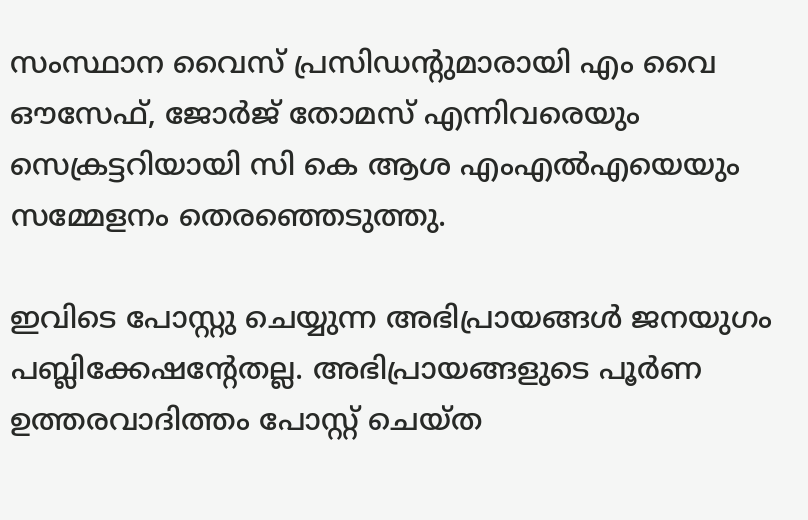സംസ്ഥാന വൈസ് പ്രസിഡന്റുമാരായി എം വൈ ഔസേഫ്, ജോർജ് തോമസ് എന്നിവരെയും സെക്രട്ടറിയായി സി കെ ആശ എംഎൽഎയെയും സമ്മേളനം തെരഞ്ഞെടുത്തു.

ഇവിടെ പോസ്റ്റു ചെയ്യുന്ന അഭിപ്രായങ്ങള്‍ ജനയുഗം പബ്ലിക്കേഷന്റേതല്ല. അഭിപ്രായങ്ങളുടെ പൂര്‍ണ ഉത്തരവാദിത്തം പോസ്റ്റ് ചെയ്ത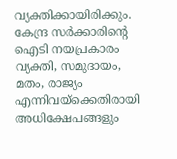വ്യക്തിക്കായിരിക്കും. കേന്ദ്ര സര്‍ക്കാരിന്റെ ഐടി നയപ്രകാരം വ്യക്തി, സമുദായം, മതം, രാജ്യം എന്നിവയ്‌ക്കെതിരായി അധിക്ഷേപങ്ങളും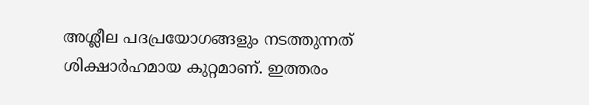അശ്ലീല പദപ്രയോഗങ്ങളും നടത്തുന്നത് ശിക്ഷാര്‍ഹമായ കുറ്റമാണ്. ഇത്തരം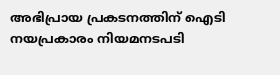അഭിപ്രായ പ്രകടനത്തിന് ഐടി നയപ്രകാരം നിയമനടപടി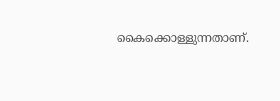കൈക്കൊള്ളുന്നതാണ്.